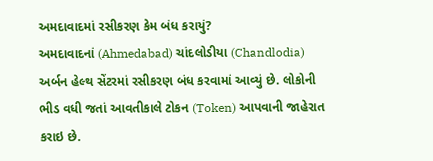અમદાવાદમાં રસીકરણ કેમ બંધ કરાયું?
અમદાવાદનાં (Ahmedabad) ચાંદલોડીયા (Chandlodia) અર્બન હેલ્થ સેંટરમાં રસીકરણ બંધ કરવામાં આવ્યું છે. લોકોની ભીડ વધી જતાં આવતીકાલે ટોકન (Token) આપવાની જાહેરાત કરાઇ છે.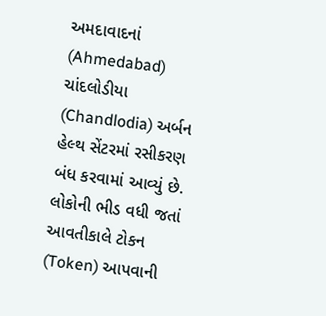અમદાવાદનાં (Ahmedabad) ચાંદલોડીયા (Chandlodia) અર્બન હેલ્થ સેંટરમાં રસીકરણ બંધ કરવામાં આવ્યું છે. લોકોની ભીડ વધી જતાં આવતીકાલે ટોકન (Token) આપવાની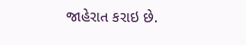જાહેરાત કરાઇ છે.